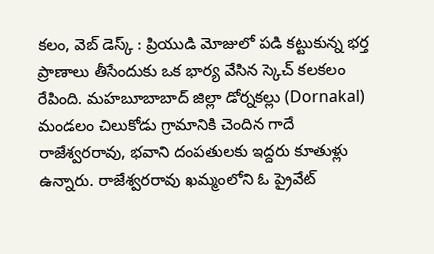కలం, వెబ్ డెస్క్ : ప్రియుడి మోజులో పడి కట్టుకున్న భర్త ప్రాణాలు తీసేందుకు ఒక భార్య వేసిన స్కెచ్ కలకలం రేపింది. మహబూబాబాద్ జిల్లా డోర్నకల్లు (Dornakal) మండలం చిలుకోడు గ్రామానికి చెందిన గాదే రాజేశ్వరరావు, భవాని దంపతులకు ఇద్దరు కూతుళ్లు ఉన్నారు. రాజేశ్వరరావు ఖమ్మంలోని ఓ ప్రైవేట్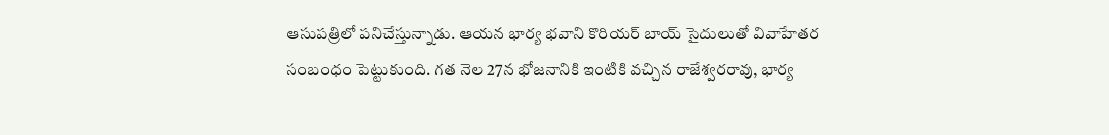ఆసుపత్రిలో పనిచేస్తున్నాడు. ఆయన భార్య భవాని కొరియర్ బాయ్ సైదులుతో వివాహేతర సంబంధం పెట్టుకుంది. గత నెల 27న భోజనానికి ఇంటికి వచ్చిన రాజేశ్వరరావు, భార్య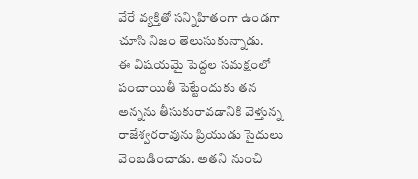వేరే వ్యక్తితో సన్నిహితంగా ఉండగా చూసి నిజం తెలుసుకున్నాడు.
ఈ విషయమై పెద్దల సమక్షంలో పంచాయితీ పెట్టేందుకు తన అన్నను తీసుకురావడానికి వెళ్తున్న రాజేశ్వరరావును ప్రియుడు సైదులు వెంబడించాడు. అతని నుంచి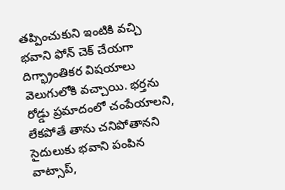తప్పించుకుని ఇంటికి వచ్చి భవాని ఫోన్ చెక్ చేయగా దిగ్భ్రాంతికర విషయాలు వెలుగులోకి వచ్చాయి. భర్తను రోడ్డు ప్రమాదంలో చంపేయాలని, లేకపోతే తాను చనిపోతానని సైదులుకు భవాని పంపిన వాట్సాప్,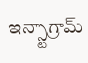ఇన్స్టాగ్రామ్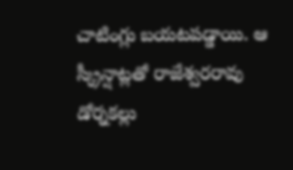చాటింగ్లు బయటపడ్డాయి. ఆ స్క్రీన్షాట్లతో రాజేశ్వరరావు డోర్నకల్లు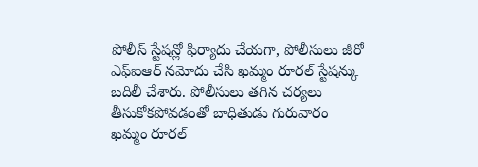పోలీస్ స్టేషన్లో ఫిర్యాదు చేయగా, పోలీసులు జీరో ఎఫ్ఐఆర్ నమోదు చేసి ఖమ్మం రూరల్ స్టేషన్కు బదిలీ చేశారు. పోలీసులు తగిన చర్యలు తీసుకోకపోవడంతో బాధితుడు గురువారం ఖమ్మం రూరల్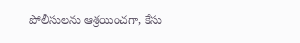పోలీసులను ఆశ్రయించగా, కేసు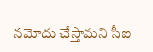నమోదు చేస్తామని సీఐ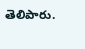తెలిపారు.